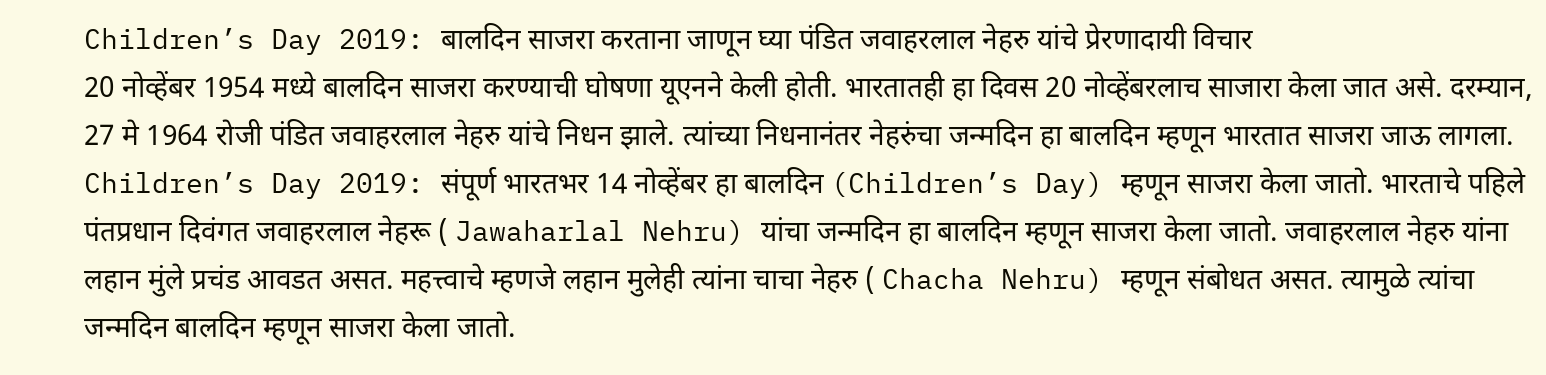Children’s Day 2019: बालदिन साजरा करताना जाणून घ्या पंडित जवाहरलाल नेहरु यांचे प्रेरणादायी विचार
20 नोव्हेंबर 1954 मध्ये बालदिन साजरा करण्याची घोषणा यूएनने केली होती. भारतातही हा दिवस 20 नोव्हेंबरलाच साजारा केला जात असे. दरम्यान, 27 मे 1964 रोजी पंडित जवाहरलाल नेहरु यांचे निधन झाले. त्यांच्या निधनानंतर नेहरुंचा जन्मदिन हा बालदिन म्हणून भारतात साजरा जाऊ लागला.
Children’s Day 2019: संपूर्ण भारतभर 14 नोव्हेंबर हा बालदिन (Children’s Day) म्हणून साजरा केला जातो. भारताचे पहिले पंतप्रधान दिवंगत जवाहरलाल नेहरू ( Jawaharlal Nehru) यांचा जन्मदिन हा बालदिन म्हणून साजरा केला जातो. जवाहरलाल नेहरु यांना लहान मुंले प्रचंड आवडत असत. महत्त्वाचे म्हणजे लहान मुलेही त्यांना चाचा नेहरु ( Chacha Nehru) म्हणून संबोधत असत. त्यामुळे त्यांचा जन्मदिन बालदिन म्हणून साजरा केला जातो.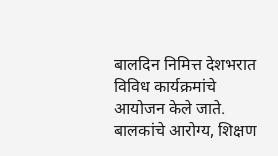बालदिन निमित्त देशभरात विविध कार्यक्रमांचे आयोजन केले जाते. बालकांचे आरोग्य, शिक्षण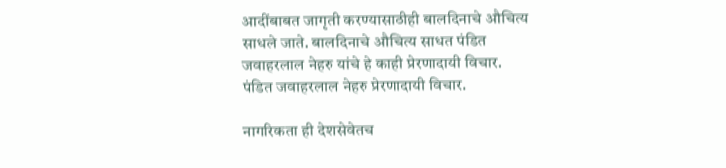आदींबाबत जागृती करण्यासाठीही बालदिनाचे औचित्य साधले जाते. बालदिनाचे औचित्य साधत पंडित जवाहरलाल नेहरु यांचे हे काही प्रेरणादायी विचार.
पंडित जवाहरलाल नेहरु प्रेरणादायी विचार.

नागरिकता ही देशसेवेतच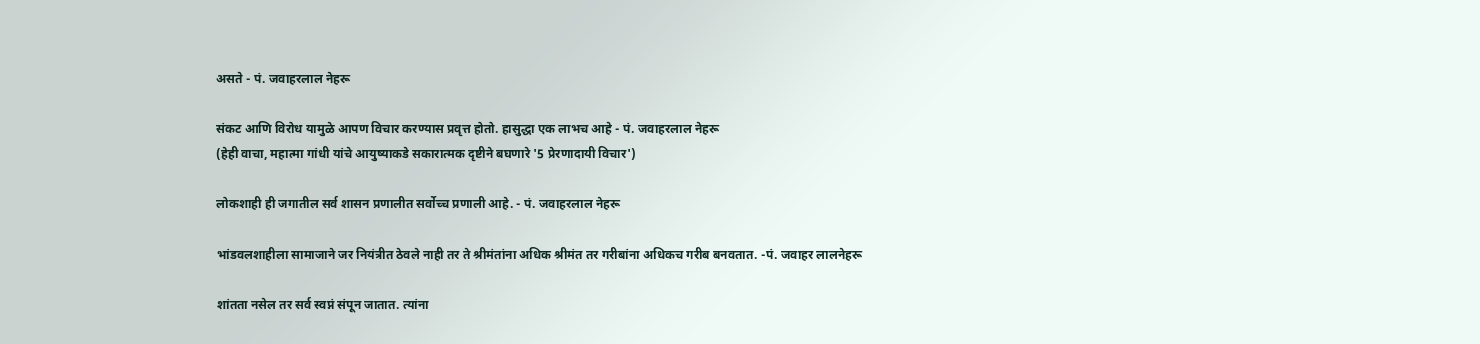असते - पं. जवाहरलाल नेहरू

संकट आणि विरोध यामुळे आपण विचार करण्यास प्रवृत्त होतो. हासुद्धा एक लाभच आहे - पं. जवाहरलाल नेहरू
(हेही वाचा, महात्मा गांधी यांचे आयुष्याकडे सकारात्मक दृष्टीने बघणारे '5 प्रेरणादायी विचार')

लोकशाही ही जगातील सर्व शासन प्रणालीत सर्वोच्च प्रणाली आहे. - पं. जवाहरलाल नेहरू

भांडवलशाहीला सामाजाने जर नियंत्रीत ठेवले नाही तर ते श्रीमंतांना अधिक श्रीमंत तर गरीबांना अधिकच गरीब बनवतात. -पं. जवाहर लालनेहरू

शांतता नसेल तर सर्व स्वप्नं संपून जातात. त्यांना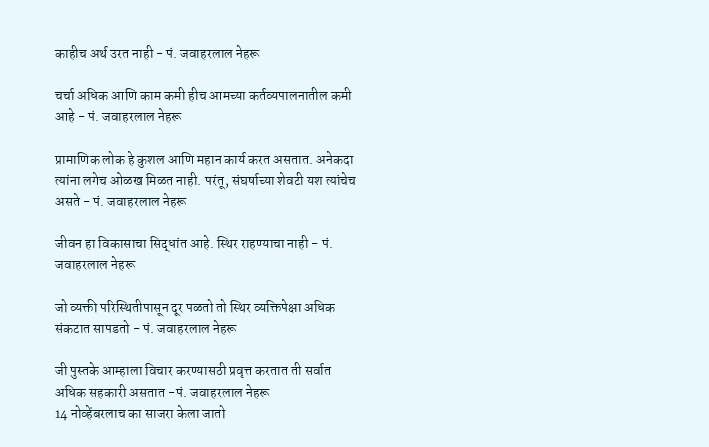काहीच अर्थ उरत नाही - पं. जवाहरलाल नेहरू

चर्चा अधिक आणि काम कमी हीच आमच्या कर्तव्यपालनातील कमी आहे - पं. जवाहरलाल नेहरू

प्रामाणिक लोक हे कुशल आणि महान कार्य करत असतात. अनेकदा त्यांना लगेच ओळख मिळत नाही. परंतू, संघर्षाच्या शेवटी यश त्यांचेच असते - पं. जवाहरलाल नेहरू

जीवन हा विकासाचा सिद्धांत आहे. स्थिर राहण्याचा नाही - पं. जवाहरलाल नेहरू

जो व्यक्ती परिस्थितीपासून दूर पळतो तो स्थिर व्यक्तिपेक्षा अधिक संकटात सापडतो - पं. जवाहरलाल नेहरू

जी पुस्तके आम्हाला विचार करण्यासठी प्रवृत्त करतात ती सर्वात अधिक सहकारी असतात -पं. जवाहरलाल नेहरू
14 नोव्हेंबरलाच का साजरा केला जातो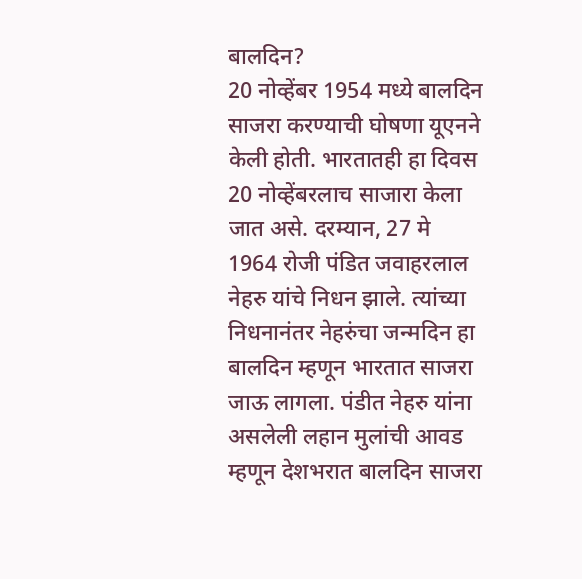बालदिन?
20 नोव्हेंबर 1954 मध्ये बालदिन साजरा करण्याची घोषणा यूएनने केली होती. भारतातही हा दिवस 20 नोव्हेंबरलाच साजारा केला जात असे. दरम्यान, 27 मे 1964 रोजी पंडित जवाहरलाल नेहरु यांचे निधन झाले. त्यांच्या निधनानंतर नेहरुंचा जन्मदिन हा बालदिन म्हणून भारतात साजरा जाऊ लागला. पंडीत नेहरु यांना असलेली लहान मुलांची आवड म्हणून देशभरात बालदिन साजरा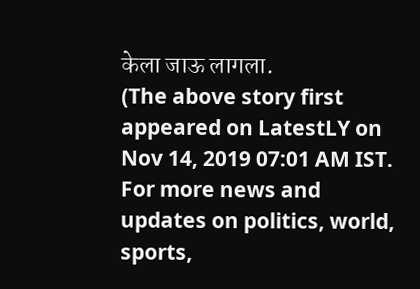केला जाऊ लागला.
(The above story first appeared on LatestLY on Nov 14, 2019 07:01 AM IST. For more news and updates on politics, world, sports,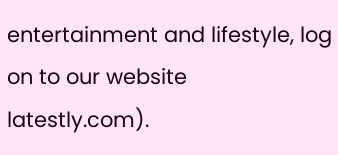entertainment and lifestyle, log on to our website latestly.com).